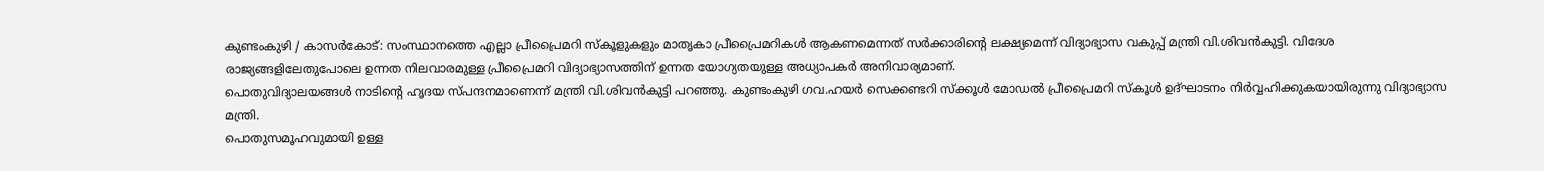കുണ്ടംകുഴി / കാസർകോട്: സംസ്ഥാനത്തെ എല്ലാ പ്രീപ്രൈമറി സ്കൂളുകളും മാതൃകാ പ്രീപ്രൈമറികൾ ആകണമെന്നത് സർക്കാരിൻ്റെ ലക്ഷ്യമെന്ന് വിദ്യാഭ്യാസ വകുപ്പ് മന്ത്രി വി.ശിവൻകുട്ടി. വിദേശ രാജ്യങ്ങളിലേതുപോലെ ഉന്നത നിലവാരമുള്ള പ്രീപ്രൈമറി വിദ്യാഭ്യാസത്തിന് ഉന്നത യോഗ്യതയുള്ള അധ്യാപകർ അനിവാര്യമാണ്.
പൊതുവിദ്യാലയങ്ങൾ നാടിൻ്റെ ഹൃദയ സ്പന്ദനമാണെന്ന് മന്ത്രി വി.ശിവൻകുട്ടി പറഞ്ഞു. കുണ്ടംകുഴി ഗവ.ഹയർ സെക്കണ്ടറി സ്ക്കൂൾ മോഡൽ പ്രീപ്രൈമറി സ്കൂൾ ഉദ്ഘാടനം നിർവ്വഹിക്കുകയായിരുന്നു വിദ്യാഭ്യാസ മന്ത്രി.
പൊതുസമൂഹവുമായി ഉള്ള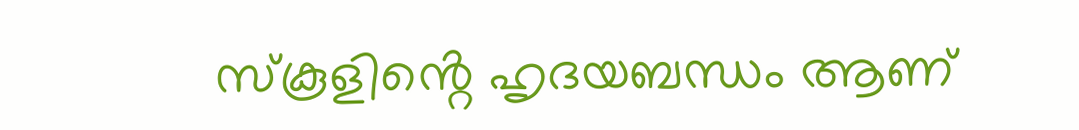സ്കൂളിൻ്റെ ഹൃദയബന്ധം ആണ്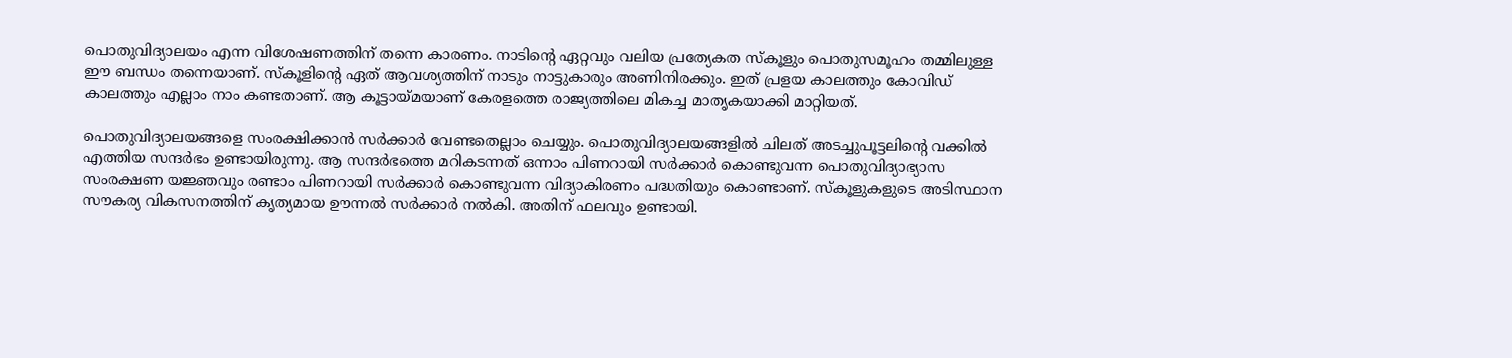പൊതുവിദ്യാലയം എന്ന വിശേഷണത്തിന് തന്നെ കാരണം. നാടിൻ്റെ ഏറ്റവും വലിയ പ്രത്യേകത സ്കൂളും പൊതുസമൂഹം തമ്മിലുള്ള ഈ ബന്ധം തന്നെയാണ്. സ്കൂളിൻ്റെ ഏത് ആവശ്യത്തിന് നാടും നാട്ടുകാരും അണിനിരക്കും. ഇത് പ്രളയ കാലത്തും കോവിഡ് കാലത്തും എല്ലാം നാം കണ്ടതാണ്. ആ കൂട്ടായ്മയാണ് കേരളത്തെ രാജ്യത്തിലെ മികച്ച മാതൃകയാക്കി മാറ്റിയത്.

പൊതുവിദ്യാലയങ്ങളെ സംരക്ഷിക്കാൻ സർക്കാർ വേണ്ടതെല്ലാം ചെയ്യും. പൊതുവിദ്യാലയങ്ങളിൽ ചിലത് അടച്ചുപൂട്ടലിൻ്റെ വക്കിൽ എത്തിയ സന്ദർഭം ഉണ്ടായിരുന്നു. ആ സന്ദർഭത്തെ മറികടന്നത് ഒന്നാം പിണറായി സർക്കാർ കൊണ്ടുവന്ന പൊതുവിദ്യാഭ്യാസ സംരക്ഷണ യജ്ഞവും രണ്ടാം പിണറായി സർക്കാർ കൊണ്ടുവന്ന വിദ്യാകിരണം പദ്ധതിയും കൊണ്ടാണ്. സ്കൂളുകളുടെ അടിസ്ഥാന സൗകര്യ വികസനത്തിന് കൃത്യമായ ഊന്നൽ സർക്കാർ നൽകി. അതിന് ഫലവും ഉണ്ടായി.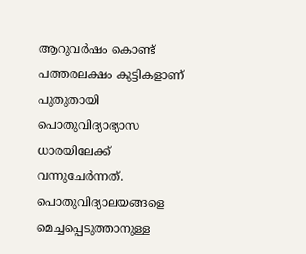ആറുവർഷം കൊണ്ട് പത്തരലക്ഷം കുട്ടികളാണ് പുതുതായി പൊതുവിദ്യാഭ്യാസ ധാരയിലേക്ക് വന്നുചേർന്നത്.
പൊതുവിദ്യാലയങ്ങളെ മെച്ചപ്പെടുത്താനുള്ള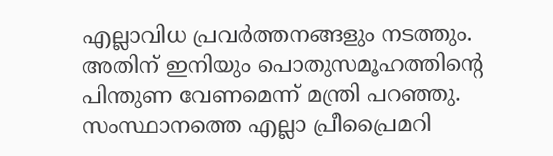എല്ലാവിധ പ്രവർത്തനങ്ങളും നടത്തും. അതിന് ഇനിയും പൊതുസമൂഹത്തിൻ്റെ പിന്തുണ വേണമെന്ന് മന്ത്രി പറഞ്ഞു. സംസ്ഥാനത്തെ എല്ലാ പ്രീപ്രൈമറി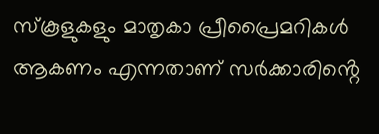സ്കൂളുകളും മാതൃകാ പ്രീപ്രൈമറികൾ ആകണം എന്നതാണ് സർക്കാരിൻ്റെ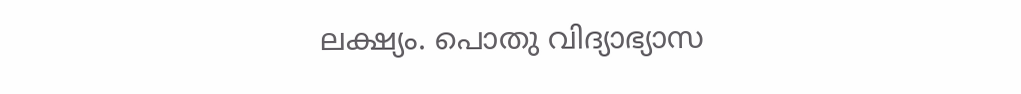ലക്ഷ്യം. പൊതു വിദ്യാഭ്യാസ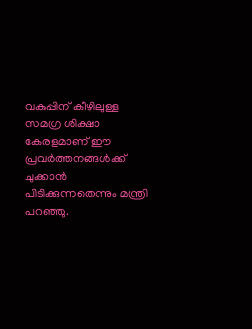വകുപ്പിന് കീഴിലുള്ള സമഗ്ര ശിക്ഷാ കേരളമാണ് ഈ പ്രവർത്തനങ്ങൾക്ക് ചുക്കാൻ പിടിക്കുന്നതെന്നും മന്ത്രി പറഞ്ഞു.